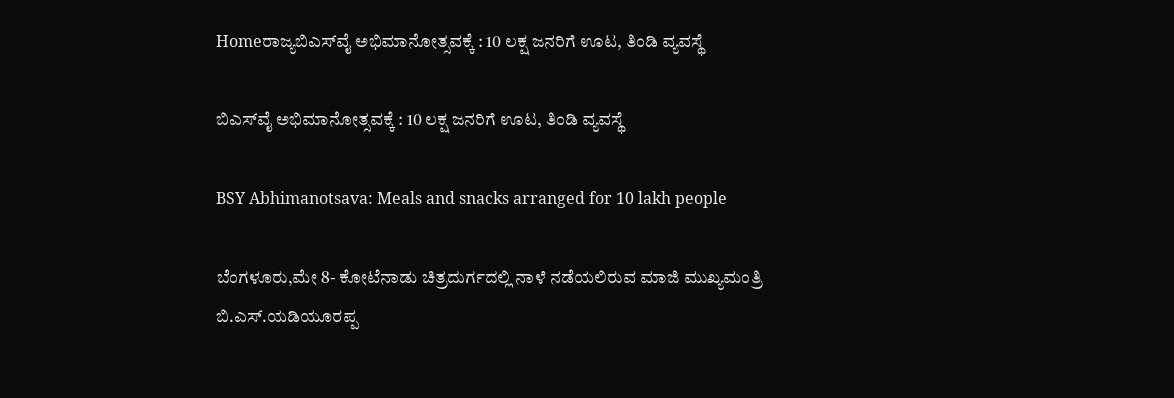Homeರಾಜ್ಯಬಿಎಸ್‌‍ವೈ ಅಭಿಮಾನೋತ್ಸವಕ್ಕೆ : 10 ಲಕ್ಷ ಜನರಿಗೆ ಊಟ, ತಿಂಡಿ ವ್ಯವಸ್ಥೆ

ಬಿಎಸ್‌‍ವೈ ಅಭಿಮಾನೋತ್ಸವಕ್ಕೆ : 10 ಲಕ್ಷ ಜನರಿಗೆ ಊಟ, ತಿಂಡಿ ವ್ಯವಸ್ಥೆ

BSY Abhimanotsava: Meals and snacks arranged for 10 lakh people

ಬೆಂಗಳೂರು,ಮೇ 8- ಕೋಟೆನಾಡು ಚಿತ್ರದುರ್ಗದಲ್ಲಿ ನಾಳೆ ನಡೆಯಲಿರುವ ಮಾಜಿ ಮುಖ್ಯಮಂತ್ರಿ ಬಿ.ಎಸ್‌‍.ಯಡಿಯೂರಪ್ಪ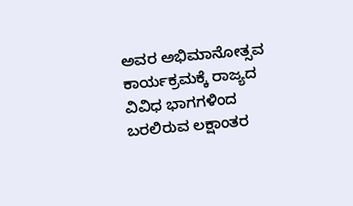ಅವರ ಅಭಿಮಾನೋತ್ಸವ ಕಾರ್ಯಕ್ರಮಕ್ಕೆ ರಾಜ್ಯದ ವಿವಿಧ ಭಾಗಗಳಿಂದ ಬರಲಿರುವ ಲಕ್ಷಾಂತರ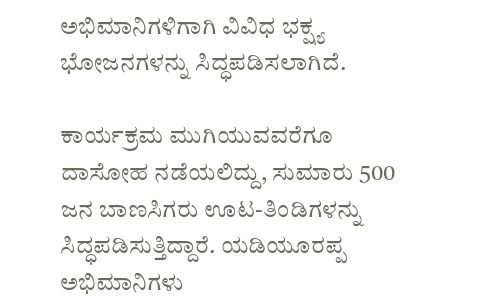ಅಭಿಮಾನಿಗಳಿಗಾಗಿ ವಿವಿಧ ಭಕ್ಷ್ಯ ಭೋಜನಗಳನ್ನು ಸಿದ್ಧಪಡಿಸಲಾಗಿದೆ.

ಕಾರ್ಯಕ್ರಮ ಮುಗಿಯುವವರೆಗೂ ದಾಸೋಹ ನಡೆಯಲಿದ್ದು, ಸುಮಾರು 500 ಜನ ಬಾಣಸಿಗರು ಊಟ-ತಿಂಡಿಗಳನ್ನು ಸಿದ್ಧಪಡಿಸುತ್ತಿದ್ದಾರೆ. ಯಡಿಯೂರಪ್ಪ ಅಭಿಮಾನಿಗಳು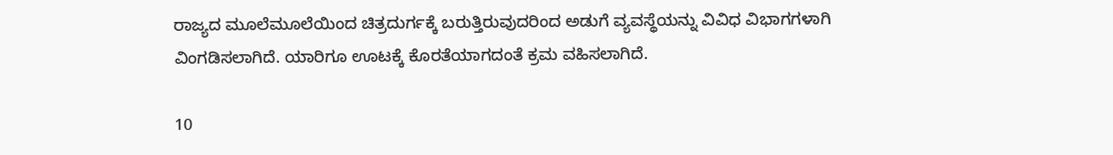ರಾಜ್ಯದ ಮೂಲೆಮೂಲೆಯಿಂದ ಚಿತ್ರದುರ್ಗಕ್ಕೆ ಬರುತ್ತಿರುವುದರಿಂದ ಅಡುಗೆ ವ್ಯವಸ್ಥೆಯನ್ನು ವಿವಿಧ ವಿಭಾಗಗಳಾಗಿ ವಿಂಗಡಿಸಲಾಗಿದೆ. ಯಾರಿಗೂ ಊಟಕ್ಕೆ ಕೊರತೆಯಾಗದಂತೆ ಕ್ರಮ ವಹಿಸಲಾಗಿದೆ.

10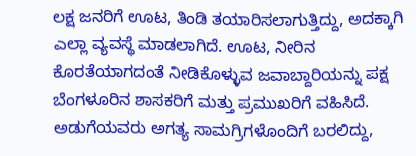ಲಕ್ಷ ಜನರಿಗೆ ಊಟ, ತಿಂಡಿ ತಯಾರಿಸಲಾಗುತ್ತಿದ್ದು, ಅದಕ್ಕಾಗಿ ಎಲ್ಲಾ ವ್ಯವಸ್ಥೆ ಮಾಡಲಾಗಿದೆ. ಊಟ, ನೀರಿನ ಕೊರತೆಯಾಗದಂತೆ ನೀಡಿಕೊಳ್ಳುವ ಜವಾಬ್ದಾರಿಯನ್ನು ಪಕ್ಷ ಬೆಂಗಳೂರಿನ ಶಾಸಕರಿಗೆ ಮತ್ತು ಪ್ರಮುಖರಿಗೆ ವಹಿಸಿದೆ. ಅಡುಗೆಯವರು ಅಗತ್ಯ ಸಾಮಗ್ರಿಗಳೊಂದಿಗೆ ಬರಲಿದ್ದು,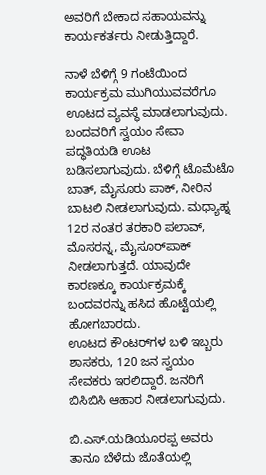ಅವರಿಗೆ ಬೇಕಾದ ಸಹಾಯವನ್ನು ಕಾರ್ಯಕರ್ತರು ನೀಡುತ್ತಿದ್ದಾರೆ.

ನಾಳೆ ಬೆಳಿಗ್ಗೆ 9 ಗಂಟೆಯಿಂದ ಕಾರ್ಯಕ್ರಮ ಮುಗಿಯುವವರೆಗೂ ಊಟದ ವ್ಯವಸ್ಥೆ ಮಾಡಲಾಗುವುದು. ಬಂದವರಿಗೆ ಸ್ವಯಂ ಸೇವಾ ಪದ್ಧತಿಯಡಿ ಊಟ ಬಡಿಸಲಾಗುವುದು. ಬೆಳಿಗ್ಗೆ ಟೊಮೆಟೊ ಬಾತ್‌, ಮೈಸೂರು ಪಾಕ್‌, ನೀರಿನ ಬಾಟಲಿ ನೀಡಲಾಗುವುದು. ಮಧ್ಯಾಹ್ನ 12ರ ನಂತರ ತರಕಾರಿ ಪಲಾವ್‌, ಮೊಸರನ್ನ, ಮೈಸೂರ್‌ಪಾಕ್‌ ನೀಡಲಾಗುತ್ತದೆ. ಯಾವುದೇ ಕಾರಣಕ್ಕೂ ಕಾರ್ಯಕ್ರಮಕ್ಕೆ ಬಂದವರನ್ನು ಹಸಿದ ಹೊಟ್ಟೆಯಲ್ಲಿ ಹೋಗಬಾರದು.
ಊಟದ ಕೌಂಟರ್‌ಗಳ ಬಳಿ ಇಬ್ಬರು ಶಾಸಕರು, 120 ಜನ ಸ್ವಯಂ ಸೇವಕರು ಇರಲಿದ್ದಾರೆ. ಜನರಿಗೆ ಬಿಸಿಬಿಸಿ ಆಹಾರ ನೀಡಲಾಗುವುದು.

ಬಿ.ಎಸ್‌‍.ಯಡಿಯೂರಪ್ಪ ಅವರು ತಾನೂ ಬೆಳೆದು ಜೊತೆಯಲ್ಲಿ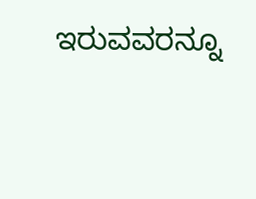ಇರುವವರನ್ನೂ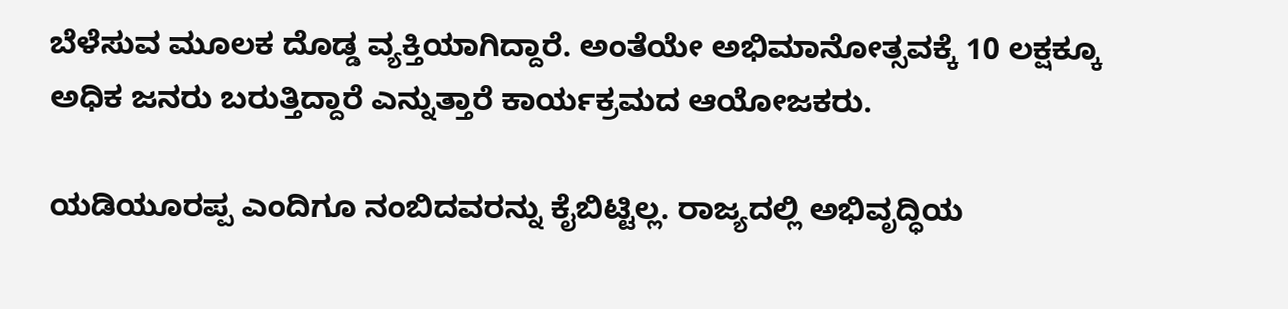ಬೆಳೆಸುವ ಮೂಲಕ ದೊಡ್ಡ ವ್ಯಕ್ತಿಯಾಗಿದ್ದಾರೆ. ಅಂತೆಯೇ ಅಭಿಮಾನೋತ್ಸವಕ್ಕೆ 10 ಲಕ್ಷಕ್ಕೂ ಅಧಿಕ ಜನರು ಬರುತ್ತಿದ್ದಾರೆ ಎನ್ನುತ್ತಾರೆ ಕಾರ್ಯಕ್ರಮದ ಆಯೋಜಕರು.

ಯಡಿಯೂರಪ್ಪ ಎಂದಿಗೂ ನಂಬಿದವರನ್ನು ಕೈಬಿಟ್ಟಿಲ್ಲ. ರಾಜ್ಯದಲ್ಲಿ ಅಭಿವೃದ್ಧಿಯ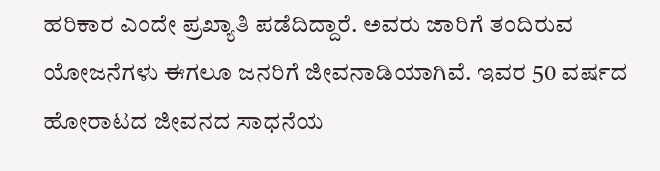ಹರಿಕಾರ ಎಂದೇ ಪ್ರಖ್ಯಾತಿ ಪಡೆದಿದ್ದಾರೆ. ಅವರು ಜಾರಿಗೆ ತಂದಿರುವ ಯೋಜನೆಗಳು ಈಗಲೂ ಜನರಿಗೆ ಜೀವನಾಡಿಯಾಗಿವೆ. ಇವರ 50 ವರ್ಷದ ಹೋರಾಟದ ಜೀವನದ ಸಾಧನೆಯ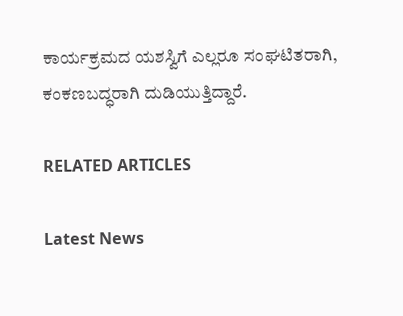ಕಾರ್ಯಕ್ರಮದ ಯಶಸ್ವಿಗೆ ಎಲ್ಲರೂ ಸಂಘಟಿತರಾಗಿ, ಕಂಕಣಬದ್ಧರಾಗಿ ದುಡಿಯುತ್ತಿದ್ದಾರೆ.

RELATED ARTICLES

Latest News